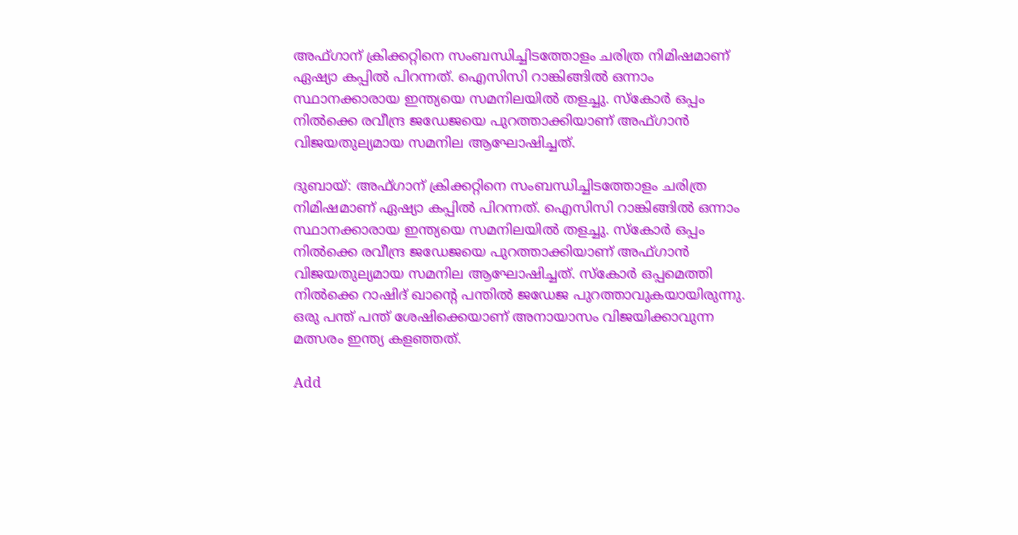അഫ്ഗാന് ക്രിക്കറ്റിനെ സംബന്ധിച്ചിടത്തോളം ചരിത്ര നിമിഷമാണ് ഏഷ്യാ കപ്പില്‍ പിറന്നത്. ഐസിസി റാങ്കിങ്ങില്‍ ഒന്നാം സ്ഥാനക്കാരായ ഇന്ത്യയെ സമനിലയില്‍ തളച്ചു. സ്‌കോര്‍ ഒപ്പം നില്‍ക്കെ രവീന്ദ്ര ജഡേജയെ പുറത്താക്കിയാണ് അഫ്ഗാന്‍ വിജയതുല്യമായ സമനില ആഘോഷിച്ചത്.

ദുബായ്: അഫ്ഗാന് ക്രിക്കറ്റിനെ സംബന്ധിച്ചിടത്തോളം ചരിത്ര നിമിഷമാണ് ഏഷ്യാ കപ്പില്‍ പിറന്നത്. ഐസിസി റാങ്കിങ്ങില്‍ ഒന്നാം സ്ഥാനക്കാരായ ഇന്ത്യയെ സമനിലയില്‍ തളച്ചു. സ്‌കോര്‍ ഒപ്പം നില്‍ക്കെ രവീന്ദ്ര ജഡേജയെ പുറത്താക്കിയാണ് അഫ്ഗാന്‍ വിജയതുല്യമായ സമനില ആഘോഷിച്ചത്. സ്‌കോര്‍ ഒപ്പമെത്തി നില്‍ക്കെ റാഷിദ് ഖാന്റെ പന്തില്‍ ജഡേജ പുറത്താവുകയായിരുന്നു. ഒരു പന്ത് പന്ത് ശേഷിക്കെയാണ് അനായാസം വിജയിക്കാവുന്ന മത്സരം ഇന്ത്യ കളഞ്ഞത്.

Add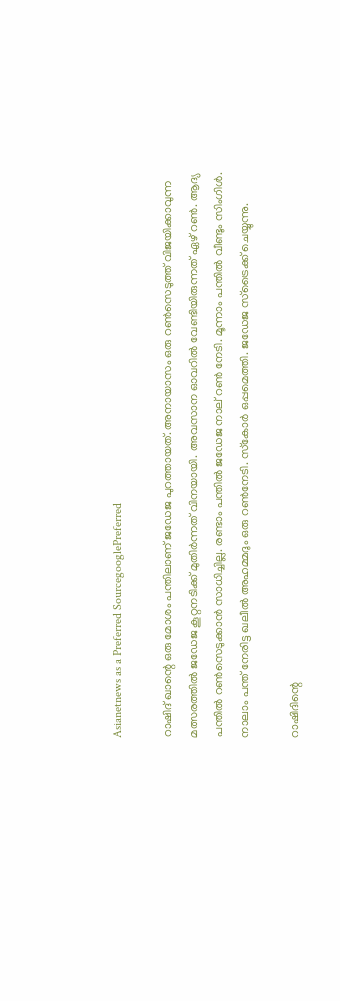Asianetnews as a Preferred SourcegooglePreferred

റാഷിദ് ഖാന്റെ ഒരു മോശം പന്തിലാണ് ജഡേജ പുറത്തായത്. അനായാസം ഒരു റണ്‍സെടുത്ത് വിജയിക്കാവുന്ന മത്സരത്തില്‍ ജഡേജ കൂറ്റനടിക്ക് മുതിര്‍ന്നത് വിനയായി. അവസാന ഓവറില്‍ വേണ്ടിയിരുന്നത് ഏഴ് റണ്‍. ആദ്യ പന്തില്‍ റണ്‍സെടുക്കാന്‍ സാധിച്ചില്ല. രണ്ടാം പന്തില്‍ ജഡേജ നാല് റണ്‍ നേടി. മൂന്നാം പന്തില്‍ വീണ്ടും സിംഗിള്‍. നാലാം പന്ത് നേരിട്ട ഖലീല്‍ അഹമ്മദും ഒരു റണ്‍നേടി. സ്‌കോര്‍ ഒപ്പമെത്തി. ജഡേജ സ്‌ട്രൈക്ക് ചെയ്യുന്നു.

റാഷിദിന്റെ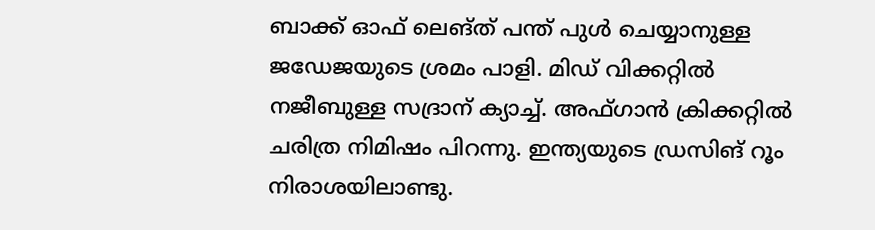ബാക്ക് ഓഫ് ലെങ്ത് പന്ത് പുള്‍ ചെയ്യാനുള്ള ജഡേജയുടെ ശ്രമം പാളി. മിഡ് വിക്കറ്റില്‍ നജീബുള്ള സദ്രാന് ക്യാച്ച്. അഫ്ഗാന്‍ ക്രിക്കറ്റില്‍ ചരിത്ര നിമിഷം പിറന്നു. ഇന്ത്യയുടെ ഡ്രസിങ് റൂം നിരാശയിലാണ്ടു.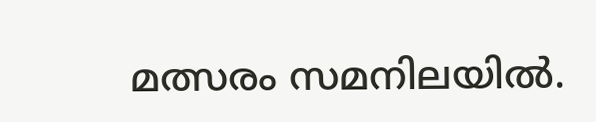മത്സരം സമനിലയില്‍.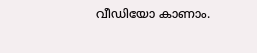വീഡിയോ കാണാം.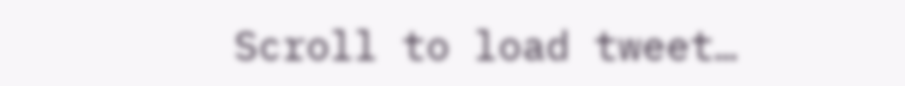Scroll to load tweet…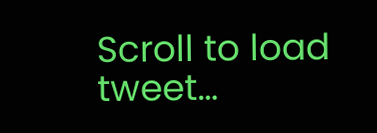Scroll to load tweet…